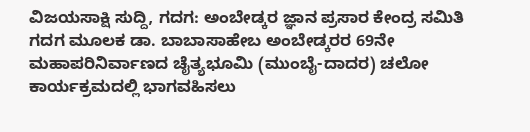ವಿಜಯಸಾಕ್ಷಿ ಸುದ್ದಿ, ಗದಗ: ಅಂಬೇಡ್ಕರ ಜ್ಞಾನ ಪ್ರಸಾರ ಕೇಂದ್ರ ಸಮಿತಿ ಗದಗ ಮೂಲಕ ಡಾ. ಬಾಬಾಸಾಹೇಬ ಅಂಬೇಡ್ಕರರ 69ನೇ ಮಹಾಪರಿನಿರ್ವಾಣದ ಚೈತ್ಯಭೂಮಿ (ಮುಂಬೈ-ದಾದರ) ಚಲೋ ಕಾರ್ಯಕ್ರಮದಲ್ಲಿ ಭಾಗವಹಿಸಲು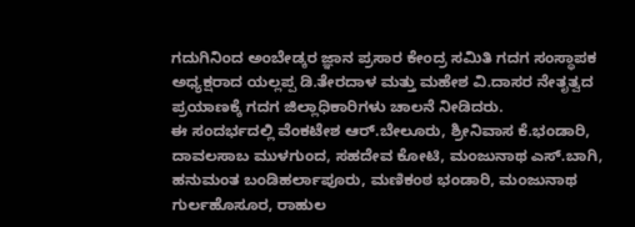ಗದುಗಿನಿಂದ ಅಂಬೇಡ್ಕರ ಜ್ಞಾನ ಪ್ರಸಾರ ಕೇಂದ್ರ ಸಮಿತಿ ಗದಗ ಸಂಸ್ಥಾಪಕ ಅಧ್ಯಕ್ಷರಾದ ಯಲ್ಲಪ್ಪ ಡಿ.ತೇರದಾಳ ಮತ್ತು ಮಹೇಶ ವಿ.ದಾಸರ ನೇತೃತ್ವದ ಪ್ರಯಾಣಕ್ಕೆ ಗದಗ ಜಿಲ್ಲಾಧಿಕಾರಿಗಳು ಚಾಲನೆ ನೀಡಿದರು.
ಈ ಸಂದರ್ಭದಲ್ಲಿ ವೆಂಕಟೇಶ ಆರ್.ಬೇಲೂರು, ಶ್ರೀನಿವಾಸ ಕೆ.ಭಂಡಾರಿ, ದಾವಲಸಾಬ ಮುಳಗುಂದ, ಸಹದೇವ ಕೋಟಿ, ಮಂಜುನಾಥ ಎಸ್.ಬಾಗಿ, ಹನುಮಂತ ಬಂಡಿಹರ್ಲಾಪೂರು, ಮಣಿಕಂಠ ಭಂಡಾರಿ, ಮಂಜುನಾಥ ಗುರ್ಲಹೊಸೂರ, ರಾಹುಲ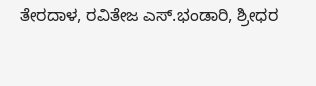ತೇರದಾಳ, ರವಿತೇಜ ಎಸ್.ಭಂಡಾರಿ, ಶ್ರೀಧರ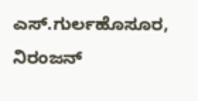ಎಸ್.ಗುರ್ಲಹೊಸೂರ, ನಿರಂಜನ್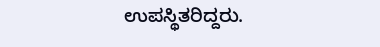ಉಪಸ್ಥಿತರಿದ್ದರು.